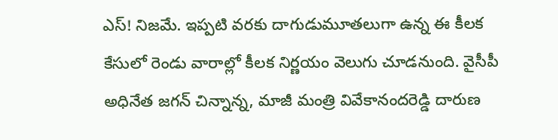ఎస్! నిజమే. ఇప్పటి వరకు దాగుడుమూతలుగా ఉన్న ఈ కీలక కేసులో రెండు వారాల్లో కీలక నిర్ణయం వెలుగు చూడనుంది. వైసీపీ అధినేత జగన్ చిన్నాన్న, మాజీ మంత్రి వివేకానందరెడ్డి దారుణ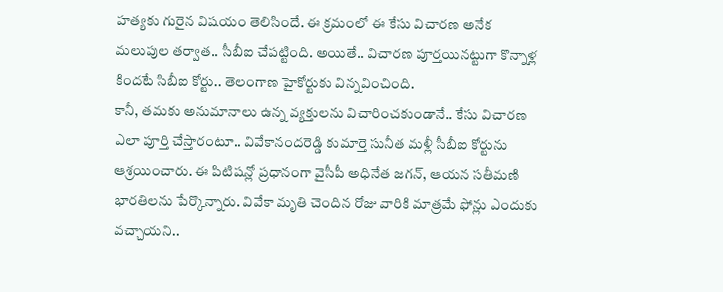హత్యకు గురైన విషయం తెలిసిందే. ఈ క్రమంలో ఈ కేసు విచారణ అనేక మలుపుల తర్వాత.. సీబీఐ చేపట్టింది. అయితే.. విచారణ పూర్తయినట్టుగా కొన్నాళ్ల కిందటే సిబీఐ కోర్టు.. తెలంగాణ హైకోర్టుకు విన్నవించింది.
కానీ, తమకు అనుమానాలు ఉన్న వ్యక్తులను విచారించకుండానే.. కేసు విచారణ ఎలా పూర్తి చేస్తారంటూ.. వివేకానందరెడ్డి కుమార్తె సునీత మళ్లీ సీబీఐ కోర్టును ఆశ్రయించారు. ఈ పిటిషన్లో ప్రధానంగా వైసీపీ అధినేత జగన్, ఆయన సతీమణి భారతిలను పేర్కొన్నారు. వివేకా మృతి చెందిన రోజు వారికి మాత్రమే ఫోన్లు ఎందుకు వచ్చాయని..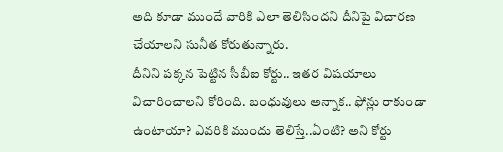అది కూడా ముందే వారికి ఎలా తెలిసిందని దీనిపై విచారణ చేయాలని సునీత కోరుతున్నారు.
దీనిని పక్కన పెట్టిన సీబీఐ కోర్టు.. ఇతర విషయాలు విచారించాలని కోరింది. బంధువులు అన్నాక.. ఫోన్లు రాకుండా ఉంటాయా? ఎవరికి ముందు తెలిస్తే..ఏంటి? అని కోర్టు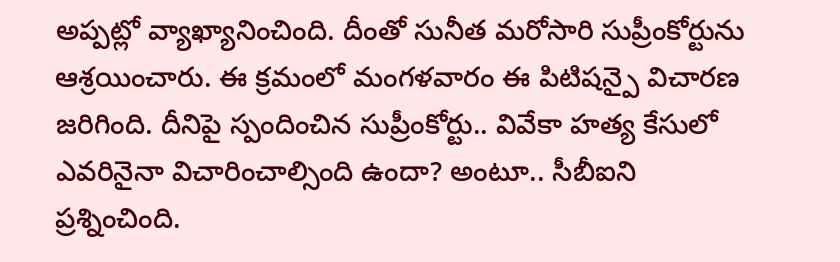అప్పట్లో వ్యాఖ్యానించింది. దీంతో సునీత మరోసారి సుప్రీంకోర్టును ఆశ్రయించారు. ఈ క్రమంలో మంగళవారం ఈ పిటిషన్పై విచారణ జరిగింది. దీనిపై స్పందించిన సుప్రీంకోర్టు.. వివేకా హత్య కేసులో ఎవరినైనా విచారించాల్సింది ఉందా? అంటూ.. సీబీఐని ప్రశ్నించింది.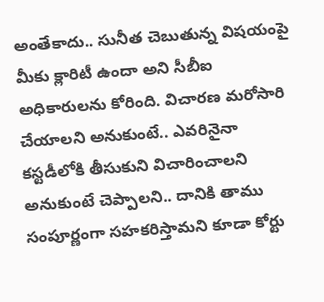అంతేకాదు.. సునీత చెబుతున్న విషయంపై మీకు క్లారిటీ ఉందా అని సీబీఐ అధికారులను కోరింది. విచారణ మరోసారి చేయాలని అనుకుంటే.. ఎవరినైనా కస్టడీలోకి తీసుకుని విచారించాలని అనుకుంటే చెప్పాలని.. దానికి తాము సంపూర్ణంగా సహకరిస్తామని కూడా కోర్టు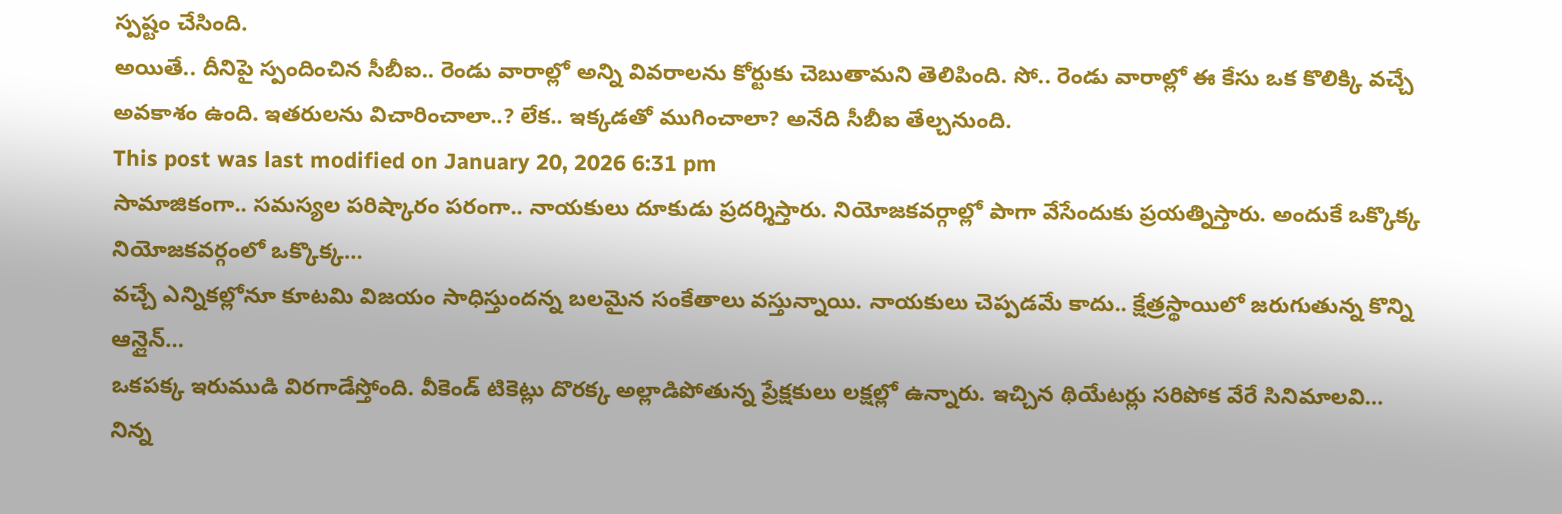స్పష్టం చేసింది.
అయితే.. దీనిపై స్పందించిన సీబీఐ.. రెండు వారాల్లో అన్ని వివరాలను కోర్టుకు చెబుతామని తెలిపింది. సో.. రెండు వారాల్లో ఈ కేసు ఒక కొలిక్కి వచ్చే అవకాశం ఉంది. ఇతరులను విచారించాలా..? లేక.. ఇక్కడతో ముగించాలా? అనేది సీబీఐ తేల్చనుంది.
This post was last modified on January 20, 2026 6:31 pm
సామాజికంగా.. సమస్యల పరిష్కారం పరంగా.. నాయకులు దూకుడు ప్రదర్శిస్తారు. నియోజకవర్గాల్లో పాగా వేసేందుకు ప్రయత్నిస్తారు. అందుకే ఒక్కొక్క నియోజకవర్గంలో ఒక్కొక్క…
వచ్చే ఎన్నికల్లోనూ కూటమి విజయం సాధిస్తుందన్న బలమైన సంకేతాలు వస్తున్నాయి. నాయకులు చెప్పడమే కాదు.. క్షేత్రస్థాయిలో జరుగుతున్న కొన్ని ఆన్లైన్…
ఒకపక్క ఇరుముడి విరగాడేస్తోంది. వీకెండ్ టికెట్లు దొరక్క అల్లాడిపోతున్న ప్రేక్షకులు లక్షల్లో ఉన్నారు. ఇచ్చిన థియేటర్లు సరిపోక వేరే సినిమాలవి…
నిన్న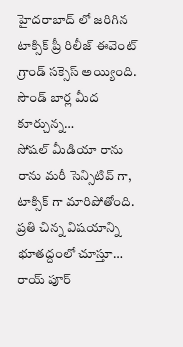హైదరాబాద్ లో జరిగిన టాక్సిక్ ప్రీ రిలీజ్ ఈవెంట్ గ్రాండ్ సక్సెస్ అయ్యింది. సౌండ్ బార్ల మీద కూర్చున్న…
సోషల్ మీడియా రాను రాను మరీ సెన్సిటివ్ గా, టాక్సిక్ గా మారిపోతోంది. ప్రతి చిన్న విషయాన్ని భూతద్దంలో చూస్తూ…
రాయ్ పూర్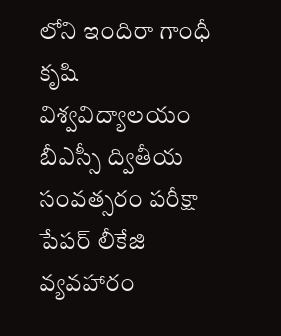లోని ఇందిరా గాంధీ కృషి విశ్వవిద్యాలయం బీఎస్సీ ద్వితీయ సంవత్సరం పరీక్షా పేపర్ లీకేజి వ్యవహారం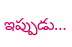ఇప్పుడు…